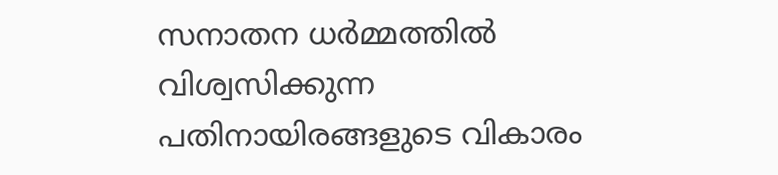സനാതന ധർമ്മത്തിൽ വിശ്വസിക്കുന്ന പതിനായിരങ്ങളുടെ വികാരം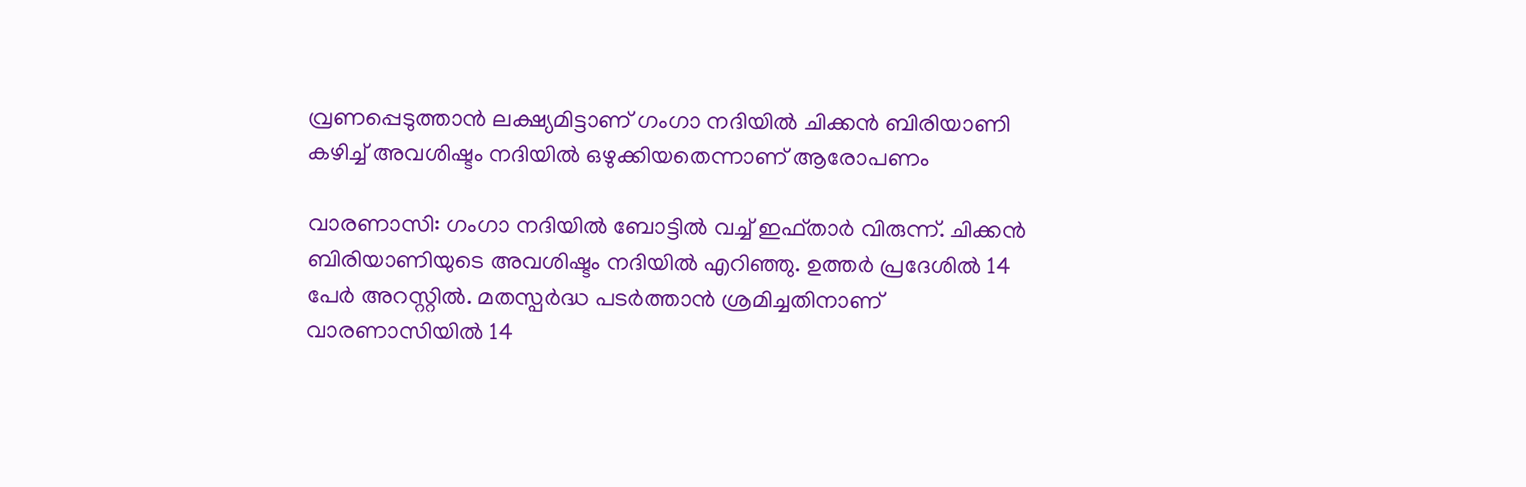വ്രണപ്പെടുത്താൻ ലക്ഷ്യമിട്ടാണ് ഗംഗാ നദിയിൽ ചിക്കൻ ബിരിയാണി കഴിച്ച് അവശിഷ്ടം നദിയിൽ ഒഴുക്കിയതെന്നാണ് ആരോപണം

വാരണാസി: ഗംഗാ നദിയിൽ ബോട്ടിൽ വച്ച് ഇഫ്താർ വിരുന്ന്. ചിക്കൻ ബിരിയാണിയുടെ അവശിഷ്ടം നദിയിൽ എറിഞ്ഞു. ഉത്തർ പ്രദേശിൽ 14 പേർ അറസ്റ്റിൽ. മതസ്പർദ്ധ പടർത്താൻ ശ്രമിച്ചതിനാണ് വാരണാസിയിൽ 14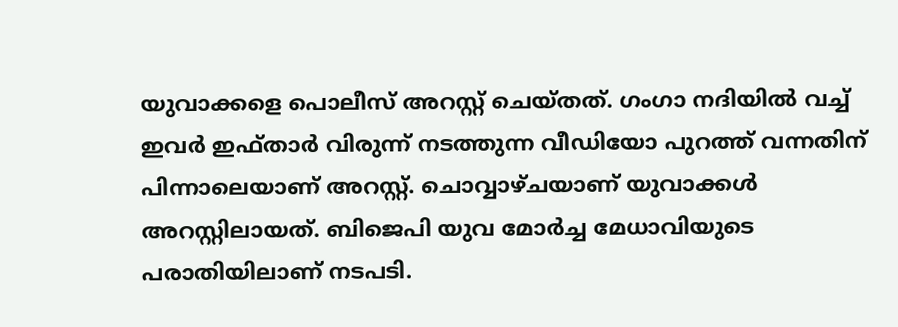യുവാക്കളെ പൊലീസ് അറസ്റ്റ് ചെയ്തത്. ഗംഗാ നദിയിൽ വച്ച് ഇവർ ഇഫ്താർ വിരുന്ന് നടത്തുന്ന വീഡിയോ പുറത്ത് വന്നതിന് പിന്നാലെയാണ് അറസ്റ്റ്. ചൊവ്വാഴ്ചയാണ് യുവാക്കൾ അറസ്റ്റിലായത്. ബിജെപി യുവ മോർച്ച മേധാവിയുടെ പരാതിയിലാണ് നടപടി.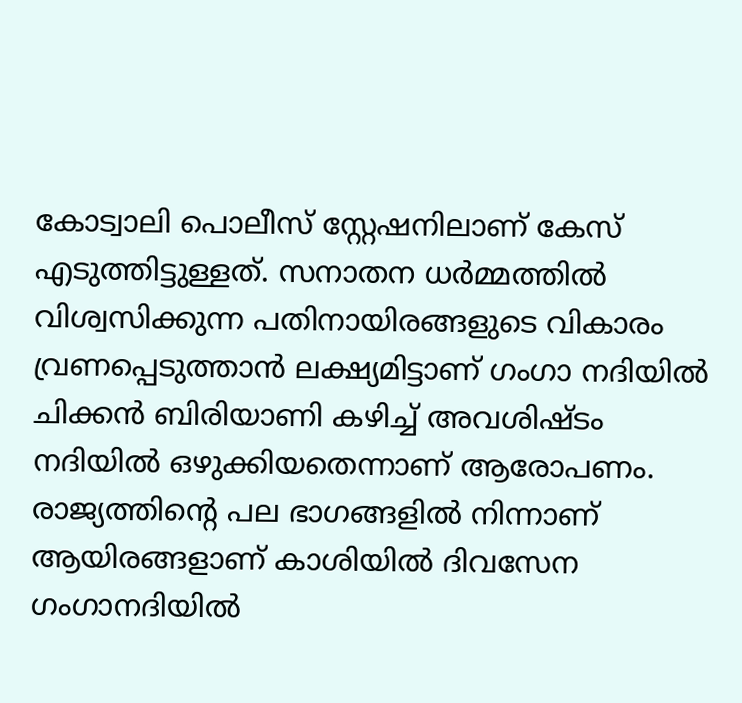കോട്വാലി പൊലീസ് സ്റ്റേഷനിലാണ് കേസ് എടുത്തിട്ടുള്ളത്. സനാതന ധർമ്മത്തിൽ വിശ്വസിക്കുന്ന പതിനായിരങ്ങളുടെ വികാരം വ്രണപ്പെടുത്താൻ ലക്ഷ്യമിട്ടാണ് ഗംഗാ നദിയിൽ ചിക്കൻ ബിരിയാണി കഴിച്ച് അവശിഷ്ടം നദിയിൽ ഒഴുക്കിയതെന്നാണ് ആരോപണം. രാജ്യത്തിന്റെ പല ഭാഗങ്ങളിൽ നിന്നാണ് ആയിരങ്ങളാണ് കാശിയിൽ ദിവസേന ഗംഗാനദിയിൽ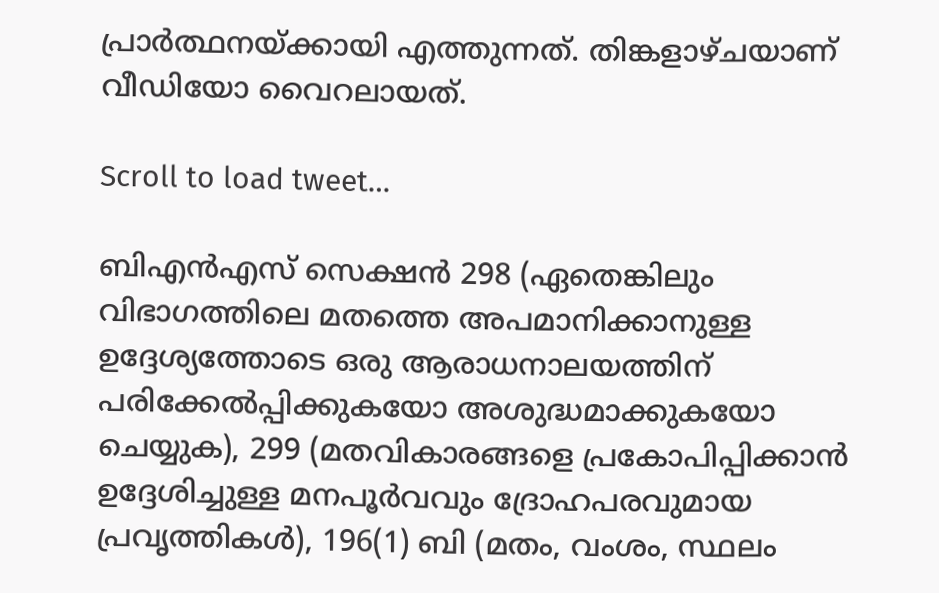പ്രാർത്ഥനയ്ക്കായി എത്തുന്നത്. തിങ്കളാഴ്ചയാണ് വീഡിയോ വൈറലായത്.

Scroll to load tweet…

ബിഎൻഎസ് സെക്ഷൻ 298 (ഏതെങ്കിലും വിഭാഗത്തിലെ മതത്തെ അപമാനിക്കാനുള്ള ഉദ്ദേശ്യത്തോടെ ഒരു ആരാധനാലയത്തിന് പരിക്കേൽപ്പിക്കുകയോ അശുദ്ധമാക്കുകയോ ചെയ്യുക), 299 (മതവികാരങ്ങളെ പ്രകോപിപ്പിക്കാൻ ഉദ്ദേശിച്ചുള്ള മനപൂർവവും ദ്രോഹപരവുമായ പ്രവൃത്തികൾ), 196(1) ബി (മതം, വംശം, സ്ഥലം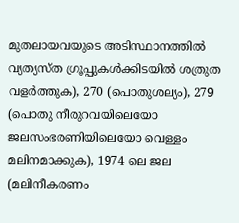മുതലായവയുടെ അടിസ്ഥാനത്തിൽ വ്യത്യസ്ത ഗ്രൂപ്പുകൾക്കിടയിൽ ശത്രുത വളർത്തുക), 270 (പൊതുശല്യം), 279 (പൊതു നീരുറവയിലെയോ ജലസംഭരണിയിലെയോ വെള്ളം മലിനമാക്കുക), 1974 ലെ ജല (മലിനീകരണം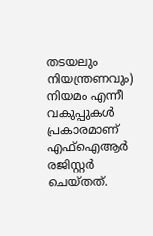തടയലും നിയന്ത്രണവും) നിയമം എന്നീ വകുപ്പുകൾ പ്രകാരമാണ് എഫ്‌ഐആർ രജിസ്റ്റർ ചെയ്തത്.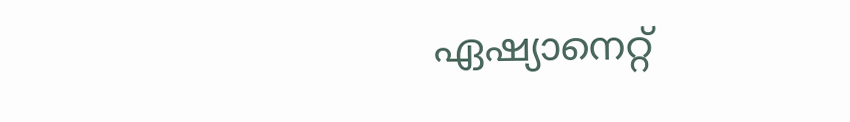ഏഷ്യാനെറ്റ്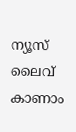ന്യൂസ് ലൈവ് കാണാം